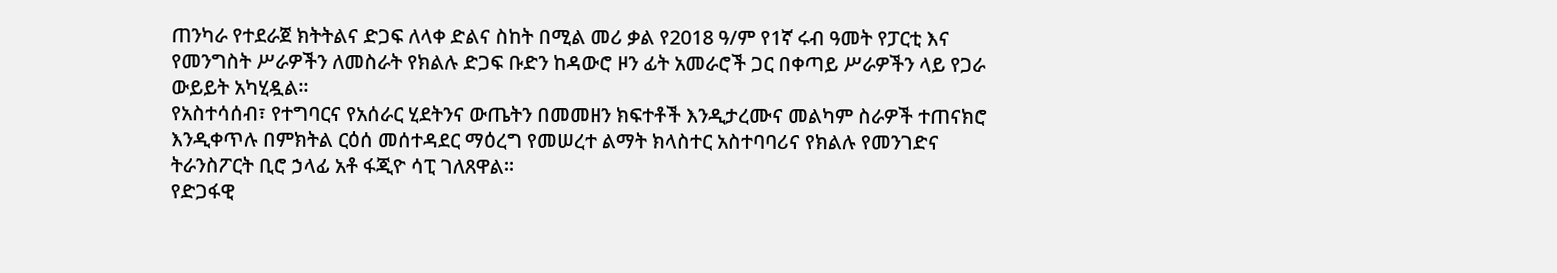ጠንካራ የተደራጀ ክትትልና ድጋፍ ለላቀ ድልና ስከት በሚል መሪ ቃል የ2018 ዓ/ም የ1ኛ ሩብ ዓመት የፓርቲ እና የመንግስት ሥራዎችን ለመስራት የክልሉ ድጋፍ ቡድን ከዳውሮ ዞን ፊት አመራሮች ጋር በቀጣይ ሥራዎችን ላይ የጋራ ውይይት አካሂዷል።
የአስተሳሰብ፣ የተግባርና የአሰራር ሂደትንና ውጤትን በመመዘን ክፍተቶች እንዲታረሙና መልካም ስራዎች ተጠናክሮ እንዲቀጥሉ በምክትል ርዕሰ መሰተዳደር ማዕረግ የመሠረተ ልማት ክላስተር አስተባባሪና የክልሉ የመንገድና ትራንስፖርት ቢሮ ኃላፊ አቶ ፋጂዮ ሳፒ ገለጸዋል።
የድጋፋዊ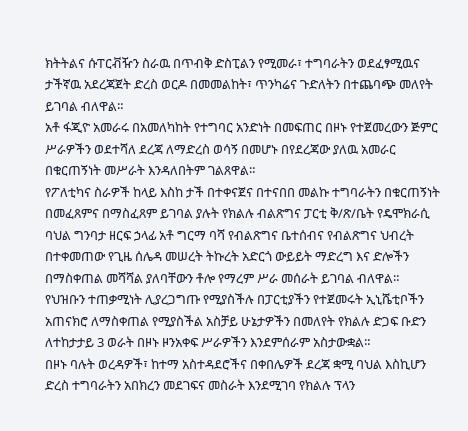ክትትልና ሱፐርቭዥን ስራዉ በጥብቅ ድስፒልን የሚመራ፣ ተግባራትን ወደፈፃሚዉና ታችኛዉ አደረጃጀት ድረስ ወርዶ በመመልከት፣ ጥንካሬና ጉድለትን በተጨባጭ መለየት ይገባል ብለዋል።
አቶ ፋጂዮ አመራሩ በአመለካከት የተግባር አንድነት በመፍጠር በዞኑ የተጀመረውን ጅምር ሥራዎችን ወደተሻለ ደረጃ ለማድረስ ወሳኝ በመሆኑ በየደረጃው ያለዉ አመራር በቁርጠኝነት መሥራት እንዳለበትም ገልጸዋል።
የፖለቲካና ስራዎች ከላይ እስከ ታች በተቀናጀና በተናበበ መልኩ ተግባራትን በቁርጠኝነት በመፈጸምና በማስፈጸም ይገባል ያሉት የክልሉ ብልጽግና ፓርቲ ቅ/ጽ/ቤት የዴሞክራሲ ባህል ግንባታ ዘርፍ ኃላፊ አቶ ግርማ ባሻ የብልጽግና ቤተሰብና የብልጽግና ህብረት በተቀመጠው የጊዜ ሰሌዳ መሠረት ትኩረት አድርጎ ውይይት ማድረግ እና ድሎችን በማስቀጠል መሻሻል ያለባቸውን ቶሎ የማረም ሥራ መሰራት ይገባል ብለዋል።
የህዝቡን ተጠቃሚነት ሊያረጋግጡ የሚያስችሉ በፓርቲያችን የተጀመሩት ኢኒሼቲቦችን አጠናክሮ ለማስቀጠል የሚያስችል አስቻይ ሁኔታዎችን በመለየት የክልሉ ድጋፍ ቡድን ለተከታታይ 3 ወራት በዞኑ ዞንአቀፍ ሥራዎችን እንደምሰራም አስታውቋል።
በዞኑ ባሉት ወረዳዎች፣ ከተማ አስተዳደሮችና በቀበሌዎች ደረጃ ቋሚ ባህል እስኪሆን ድረስ ተግባራትን አበክረን መደገፍና መስራት እንደሚገባ የክልሉ ፕላን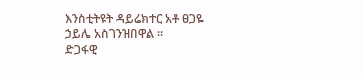እንስቲትዩት ዳይሬክተር አቶ ፀጋዬ ኃይሌ አስገንዝበዋል ።
ድጋፋዊ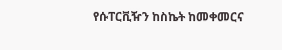የሱፐርቪዥን ከስኬት ከመቀመርና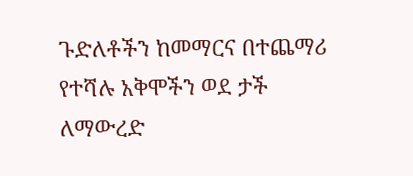ጉድለቶችን ከመማርና በተጨማሪ የተሻሉ አቅሞችን ወደ ታች ለማውረድ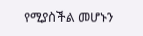የሚያስችል መሆኑን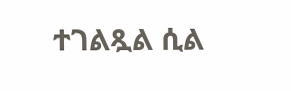ተገልጿል ሲል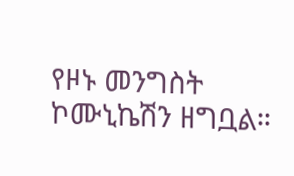የዞኑ መንግስት ኮሙኒኬሽን ዘግቧል።